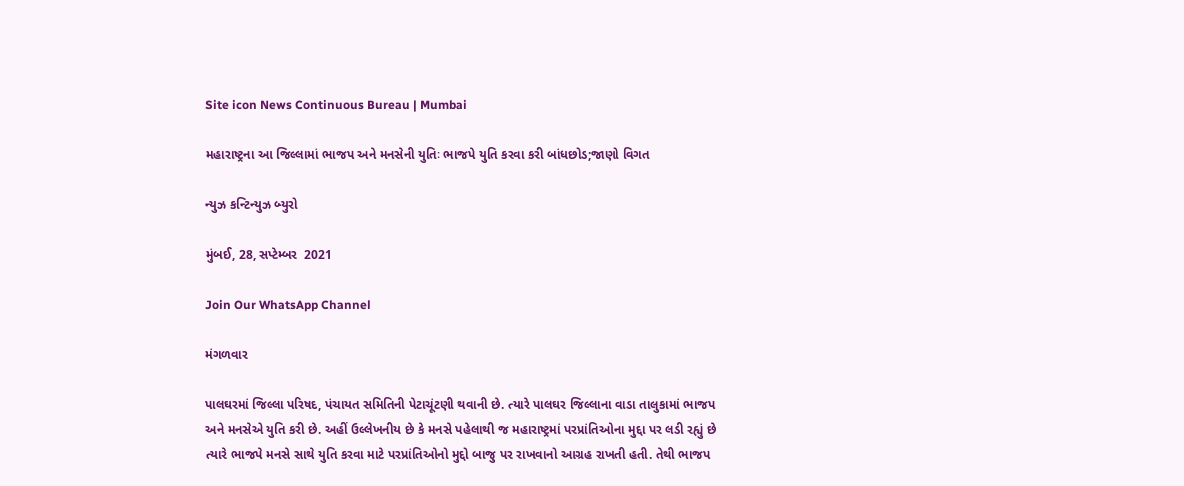Site icon News Continuous Bureau | Mumbai

મહારાષ્ટ્રના આ જિલ્લામાં ભાજપ અને મનસેની યુતિઃ ભાજપે યુતિ કરવા કરી બાંધછોડ;જાણો વિગત

ન્યુઝ કન્ટિન્યુઝ બ્યુરો

મુંબઈ, 28, સપ્ટેમ્બર  2021

Join Our WhatsApp Channel

મંગળવાર

પાલઘરમાં જિલ્લા પરિષદ, પંચાયત સમિતિની પેટાચૂંટણી થવાની છે. ત્યારે પાલઘર જિલ્લાના વાડા તાલુકામાં ભાજપ અને મનસેએ યુતિ કરી છે. અહીં ઉલ્લેખનીય છે કે મનસે પહેલાથી જ મહારાષ્ટ્રમાં પરપ્રાંતિઓના મુદ્દા પર લડી રહ્યું છે ત્યારે ભાજપે મનસે સાથે યુતિ કરવા માટે પરપ્રાંતિઓનો મુદ્દો બાજુ પર રાખવાનો આગ્રહ રાખતી હતી. તેથી ભાજપ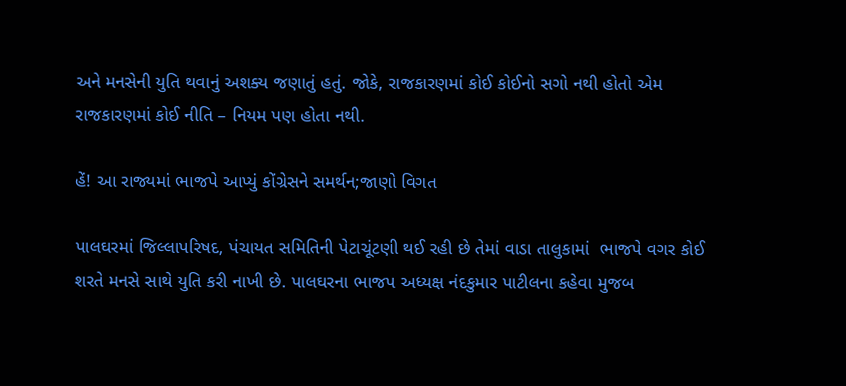અને મનસેની યુતિ થવાનું અશક્ય જણાતું હતું. જોકે, રાજકારણમાં કોઈ કોઈનો સગો નથી હોતો એમ રાજકારણમાં કોઈ નીતિ – નિયમ પણ હોતા નથી.

હેં! આ રાજ્યમાં ભાજપે આપ્યું કોંગ્રેસને સમર્થન;જાણો વિગત

પાલઘરમાં જિલ્લાપરિષદ, પંચાયત સમિતિની પેટાચૂંટણી થઈ રહી છે તેમાં વાડા તાલુકામાં  ભાજપે વગર કોઈ શરતે મનસે સાથે યુતિ કરી નાખી છે. પાલઘરના ભાજપ અધ્યક્ષ નંદકુમાર પાટીલના કહેવા મુજબ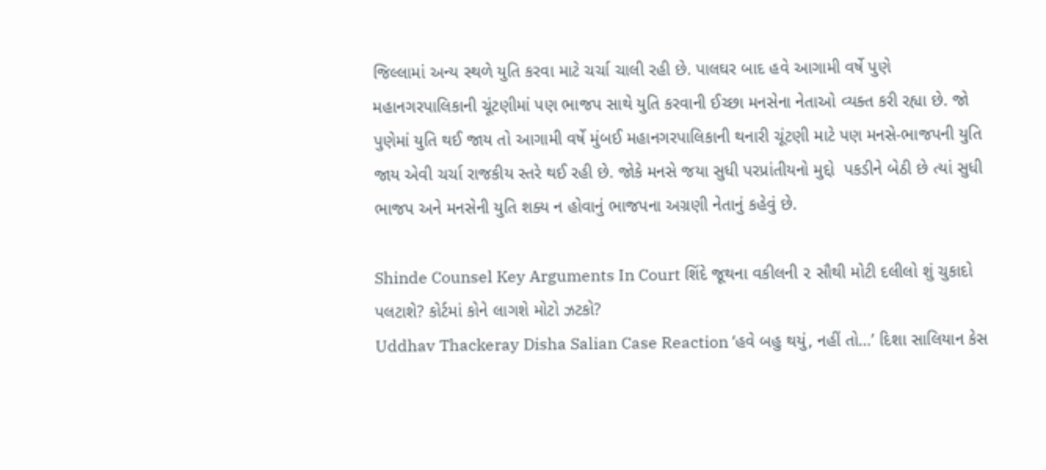જિલ્લામાં અન્ય સ્થળે યુતિ કરવા માટે ચર્ચા ચાલી રહી છે. પાલઘર બાદ હવે આગામી વર્ષે પુણે મહાનગરપાલિકાની ચૂંટણીમાં પણ ભાજપ સાથે યુતિ કરવાની ઈચ્છા મનસેના નેતાઓ વ્યક્ત કરી રહ્યા છે. જો પુણેમાં યુતિ થઈ જાય તો આગામી વર્ષે મુંબઈ મહાનગરપાલિકાની થનારી ચૂંટણી માટે પણ મનસે-ભાજપની યુતિ જાય એવી ચર્ચા રાજકીય સ્તરે થઈ રહી છે. જોકે મનસે જયા સુધી પરપ્રાંતીયનો મુદ્દો  પકડીને બેઠી છે ત્યાં સુધી ભાજપ અને મનસેની યુતિ શક્ય ન હોવાનું ભાજપના અગ્રણી નેતાનું કહેવું છે.

Shinde Counsel Key Arguments In Court શિંદે જૂથના વકીલની ૨ સૌથી મોટી દલીલો શું ચુકાદો પલટાશે? કોર્ટમાં કોને લાગશે મોટો ઝટકો?
Uddhav Thackeray Disha Salian Case Reaction ‘હવે બહુ થયું, નહીં તો…’ દિશા સાલિયાન કેસ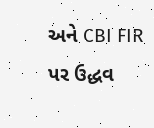અને CBI FIR પર ઉદ્ધવ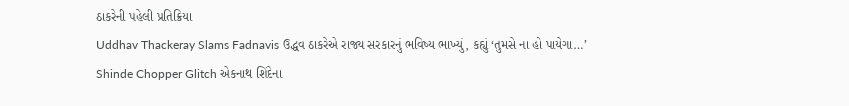ઠાકરેની પહેલી પ્રતિક્રિયા
Uddhav Thackeray Slams Fadnavis ઉદ્ધવ ઠાકરેએ રાજ્ય સરકારનું ભવિષ્ય ભાખ્યું, કહ્યું ‘તુમસે ના હો પાયેગા…’
Shinde Chopper Glitch એકનાથ શિંદેના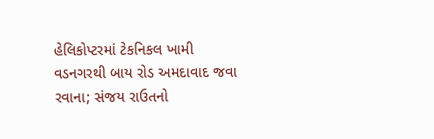હેલિકોપ્ટરમાં ટેકનિકલ ખામી વડનગરથી બાય રોડ અમદાવાદ જવા રવાના; સંજય રાઉતનો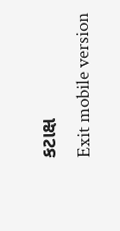કટાક્ષ
Exit mobile version